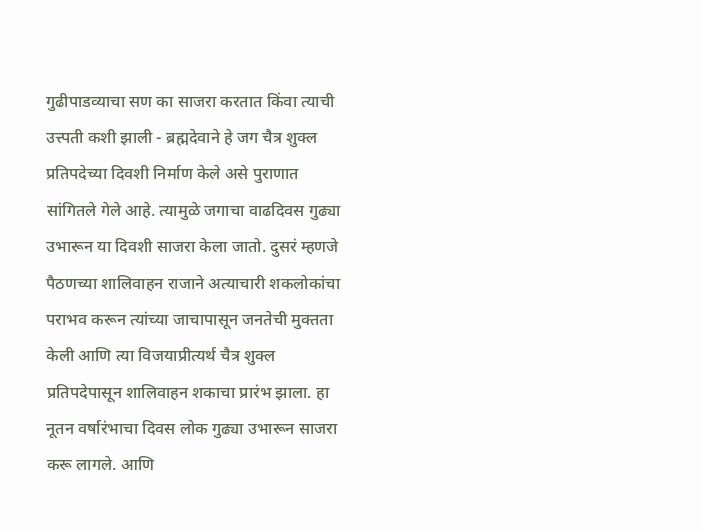गुढीपाडव्याचा सण का साजरा करतात किंवा त्याची उत्त्पती कशी झाली - ब्रह्मदेवाने हे जग चैत्र शुक्ल प्रतिपदेच्या दिवशी निर्माण केले असे पुराणात सांगितले गेले आहे. त्यामुळे जगाचा वाढदिवस गुढ्या उभारून या दिवशी साजरा केला जातो. दुसरं म्हणजे
पैठणच्या शालिवाहन राजाने अत्याचारी शकलोकांचा पराभव करून त्यांच्या जाचापासून जनतेची मुक्तता केली आणि त्या विजयाप्रीत्यर्थ चैत्र शुक्ल प्रतिपदेपासून शालिवाहन शकाचा प्रारंभ झाला. हा नूतन वर्षारंभाचा दिवस लोक गुढ्या उभारून साजरा करू लागले. आणि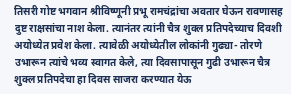तिसरी गोष्ट भगवान श्रीविष्णूनी प्रभू रामचंद्रांचा अवतार घेऊन रावणासह दुष्ट राक्षसांचा नाश केला. त्यानंतर त्यांनी चैत्र शुक्ल प्रतिपदेच्याच दिवशी अयोध्येत प्रवेश केला. त्यावेळी अयोध्येतील लोकांनी गुढ्या- तोरणे उभारून त्यांचे भव्य स्वागत केले, त्या दिवसापासून गुढी उभारून चैत्र शुक्ल प्रतिपदेचा हा दिवस साजरा करण्यात येऊ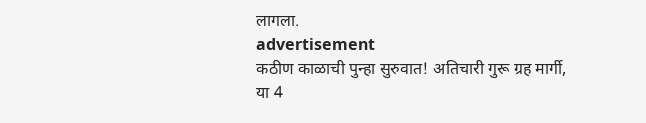लागला.
advertisement
कठीण काळाची पुन्हा सुरुवात! अतिचारी गुरू ग्रह मार्गी, या 4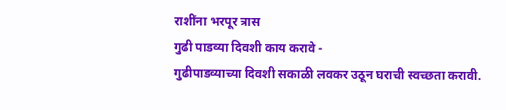राशींना भरपूर त्रास
गुढी पाडव्या दिवशी काय करावे -
गुढीपाडव्याच्या दिवशी सकाळी लवकर उठून घराची स्वच्छता करावी.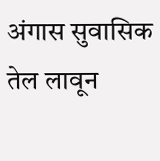अंगास सुवासिक तेल लावून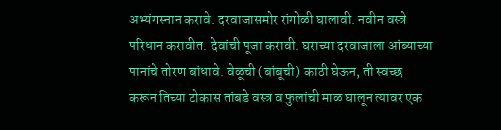अभ्यंगस्नान करावे. दरवाजासमोर रांगोळी घालावी. नवीन वस्त्रे परिधान करावीत. देवांची पूजा करावी. घराच्या दरवाजाला आंब्याच्या पानांचे तोरण बांधावे. वेळूची (बांबूची) काठी घेऊन, ती स्वच्छ करून तिच्या टोकास तांबडे वस्त्र व फुलांची माळ घालून त्यावर एक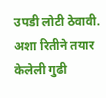उपडी लोटी ठेवावी. अशा रितीने तयार केलेली गुढी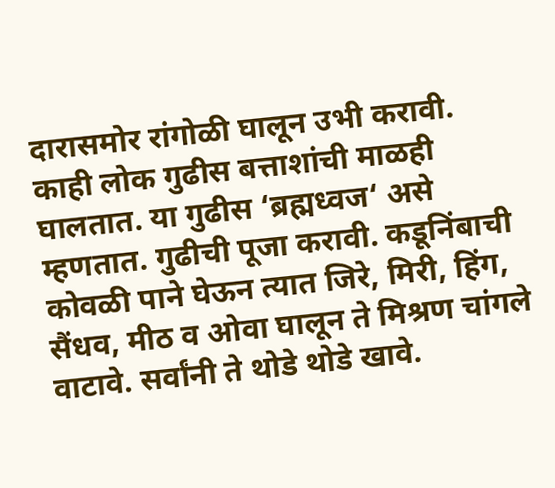दारासमोर रांगोळी घालून उभी करावी. काही लोक गुढीस बत्ताशांची माळही घालतात. या गुढीस ‘ब्रह्मध्वज‘ असे म्हणतात. गुढीची पूजा करावी. कडूनिंबाची कोवळी पाने घेऊन त्यात जिरे, मिरी, हिंग, सैंधव, मीठ व ओवा घालून ते मिश्रण चांगले वाटावे. सर्वांनी ते थोडे थोडे खावे.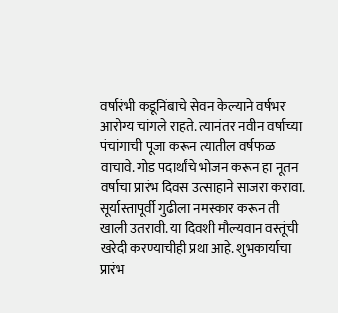वर्षारंभी कडूनिंबाचे सेवन केल्याने वर्षभर आरोग्य चांगले राहते. त्यानंतर नवीन वर्षाच्या पंचांगाची पूजा करून त्यातील वर्षफळ वाचावे. गोड पदार्थांचे भोजन करून हा नूतन वर्षाचा प्रारंभ दिवस उत्साहाने साजरा करावा. सूर्यास्तापूर्वी गुढीला नमस्कार करून ती खाली उतरावी. या दिवशी मौल्यवान वस्तूंची खरेदी करण्याचीही प्रथा आहे. शुभकार्याचा प्रारंभ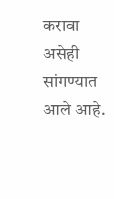करावा असेही सांगण्यात आले आहे.